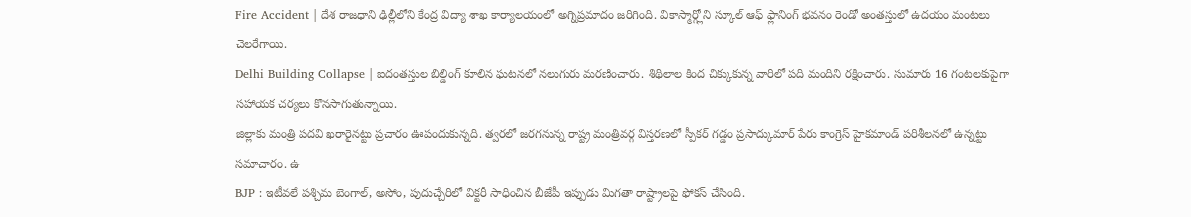Fire Accident | దేశ రాజధాని ఢిల్లీలోని కేంద్ర విద్యా శాఖ కార్యాలయంలో అగ్నిప్రమాదం జరిగింది. వికాస్మార్గ్లోని స్కూల్ ఆఫ్ ఫ్లానింగ్ భవనం రెండో అంతస్తులో ఉదయం మంటలు చెలరేగాయి.
Delhi Building Collapse | ఐదంతస్తుల బిల్డింగ్ కూలిన ఘటనలో నలుగురు మరణించారు. శిథిలాల కింద చిక్కుకున్న వారిలో పది మందిని రక్షించారు. సుమారు 16 గంటలకుపైగా సహాయక చర్యలు కొనసాగుతున్నాయి.
జిల్లాకు మంత్రి పదవి ఖరారైనట్టు ప్రచారం ఊపందుకున్నది. త్వరలో జరగనున్న రాష్ట్ర మంత్రివర్గ విస్తరణలో స్పీకర్ గడ్డం ప్రసాద్కుమార్ పేరు కాంగ్రెస్ హైకమాండ్ పరిశీలనలో ఉన్నట్టు సమాచారం. ఉ
BJP : ఇటీవలే పశ్చిమ బెంగాల్, అసోం, పుదుచ్చేరిలో విక్టరీ సాధించిన బీజేపీ ఇప్పుడు మిగతా రాష్ట్రాలపై ఫోకస్ చేసింది.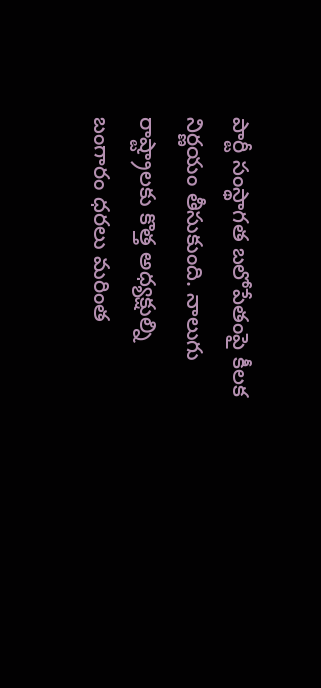పార్టీ సంస్థాగత బలోపేతంపై కీలక నిర్ణయం తీసుకుంది. నాలుగు రాష్ట్రాలకు కొత్త అధ్యక్షుల్ని
బంగారం ధరలు మరింత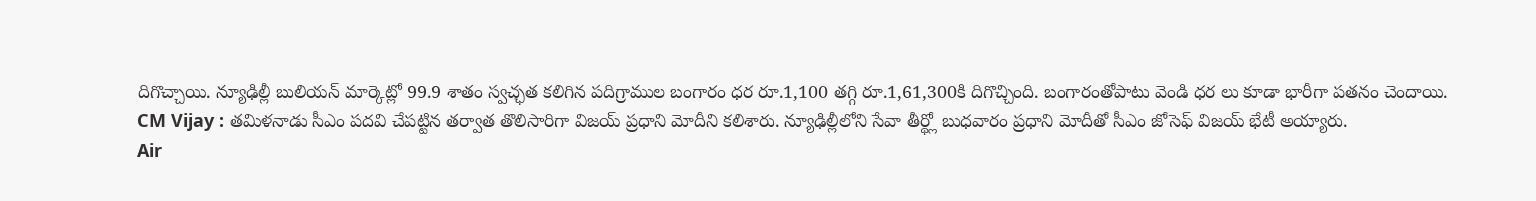దిగొచ్చాయి. న్యూఢిల్లీ బులియన్ మార్కెట్లో 99.9 శాతం స్వచ్ఛత కలిగిన పదిగ్రాముల బంగారం ధర రూ.1,100 తగ్గి రూ.1,61,300కి దిగొచ్చింది. బంగారంతోపాటు వెండి ధర లు కూడా భారీగా పతనం చెందాయి.
CM Vijay : తమిళనాడు సీఎం పదవి చేపట్టిన తర్వాత తొలిసారిగా విజయ్ ప్రధాని మోదీని కలిశారు. న్యూఢిల్లీలోని సేవా తీర్థ్లో బుధవారం ప్రధాని మోదీతో సీఎం జోసెఫ్ విజయ్ భేటీ అయ్యారు.
Air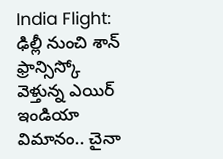India Flight: ఢిల్లీ నుంచి శాన్ ఫ్రాన్సిస్కో వెళ్తున్న ఎయిర్ ఇండియా విమానం.. చైనా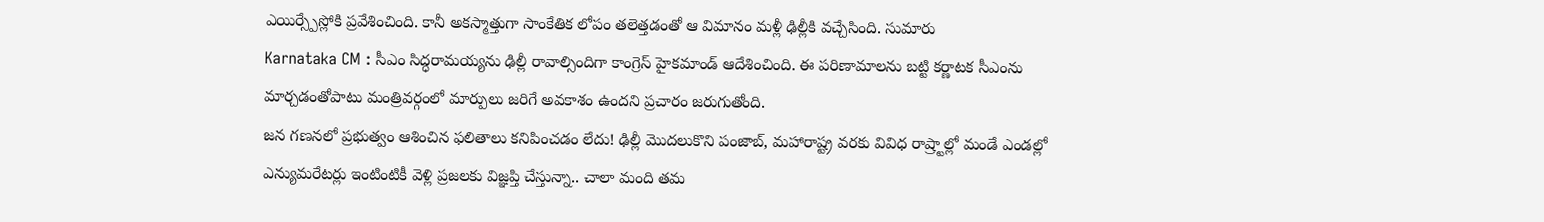ఎయిర్స్పేస్లోకి ప్రవేశించింది. కానీ అకస్మాత్తుగా సాంకేతిక లోపం తలెత్తడంతో ఆ విమానం మళ్లీ ఢిల్లీకి వచ్చేసింది. సుమారు
Karnataka CM : సీఎం సిద్ధరామయ్యను ఢిల్లీ రావాల్సిందిగా కాంగ్రెస్ హైకమాండ్ ఆదేశించింది. ఈ పరిణామాలను బట్టి కర్ణాటక సీఎంను మార్చడంతోపాటు మంత్రివర్గంలో మార్పులు జరిగే అవకాశం ఉందని ప్రచారం జరుగుతోంది.
జన గణనలో ప్రభుత్వం ఆశించిన ఫలితాలు కనిపించడం లేదు! ఢిల్లీ మొదలుకొని పంజాబ్, మహారాష్ట్ర వరకు వివిధ రాష్ర్టాల్లో మండే ఎండల్లో ఎన్యుమరేటర్లు ఇంటింటికీ వెళ్లి ప్రజలకు విజ్ఞప్తి చేస్తున్నా.. చాలా మంది తమ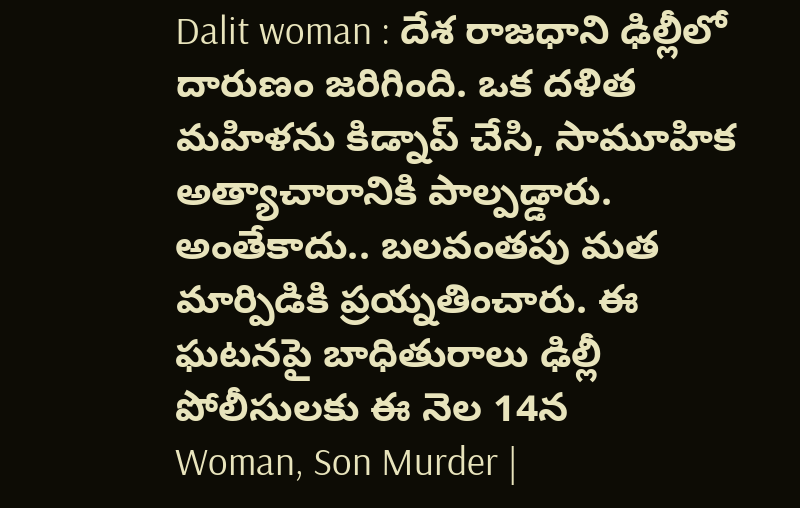Dalit woman : దేశ రాజధాని ఢిల్లీలో దారుణం జరిగింది. ఒక దళిత మహిళను కిడ్నాప్ చేసి, సామూహిక అత్యాచారానికి పాల్పడ్డారు. అంతేకాదు.. బలవంతపు మత మార్పిడికి ప్రయ్నతించారు. ఈ ఘటనపై బాధితురాలు ఢిల్లీ పోలీసులకు ఈ నెల 14న
Woman, Son Murder |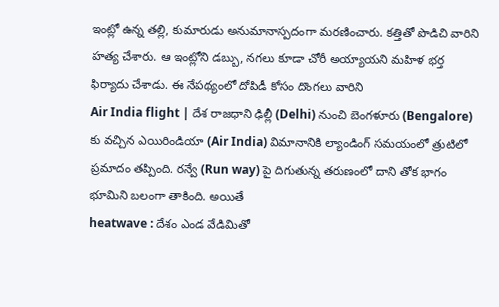ఇంట్లో ఉన్న తల్లి, కుమారుడు అనుమానాస్పదంగా మరణించారు. కత్తితో పొడిచి వారిని హత్య చేశారు. ఆ ఇంట్లోని డబ్బు, నగలు కూడా చోరీ అయ్యాయని మహిళ భర్త ఫిర్యాదు చేశాడు. ఈ నేపథ్యంలో దోపిడీ కోసం దొంగలు వారిని
Air India flight | దేశ రాజధాని ఢిల్లీ (Delhi) నుంచి బెంగళూరు (Bengalore) కు వచ్చిన ఎయిరిండియా (Air India) విమానానికి ల్యాండింగ్ సమయంలో త్రుటిలో ప్రమాదం తప్పింది. రన్వే (Run way) పై దిగుతున్న తరుణంలో దాని తోక భాగం భూమిని బలంగా తాకింది. అయితే
heatwave : దేశం ఎండ వేడిమితో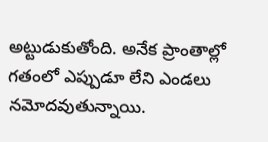అట్టుడుకుతోంది. అనేక ప్రాంతాల్లో గతంలో ఎప్పుడూ లేని ఎండలు నమోదవుతున్నాయి.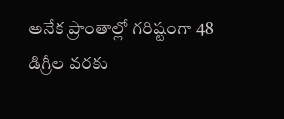అనేక ప్రాంతాల్లో గరిష్టంగా 48 డిగ్రీల వరకు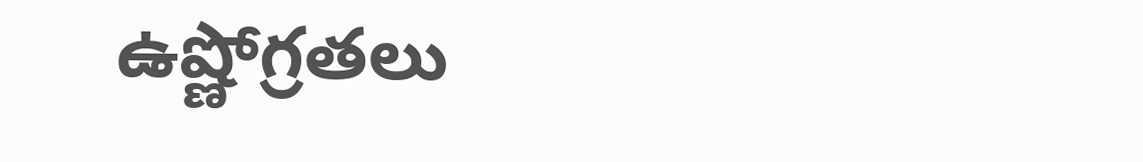ఉష్ణోగ్రతలు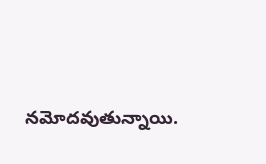నమోదవుతున్నాయి.